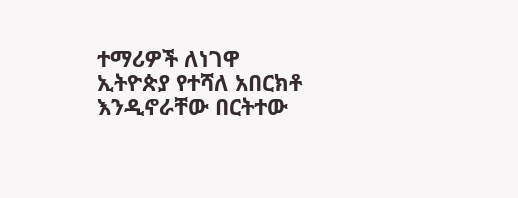ተማሪዎች ለነገዋ ኢትዮጵያ የተሻለ አበርክቶ እንዲኖራቸው በርትተው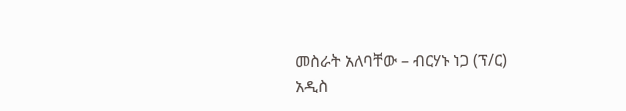መስራት አለባቸው – ብርሃኑ ነጋ (ፕ/ር)
አዲስ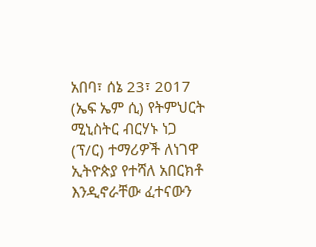አበባ፣ ሰኔ 23፣ 2017 (ኤፍ ኤም ሲ) የትምህርት ሚኒስትር ብርሃኑ ነጋ (ፕ/ር) ተማሪዎች ለነገዋ ኢትዮጵያ የተሻለ አበርክቶ እንዲኖራቸው ፈተናውን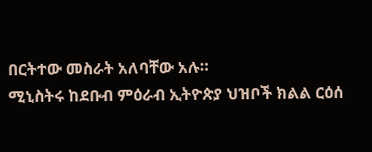በርትተው መስራት አለባቸው አሉ።
ሚኒስትሩ ከደቡብ ምዕራብ ኢትዮጵያ ህዝቦች ክልል ርዕሰ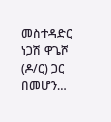መስተዳድር ነጋሽ ዋጌሾ (ዶ/ር) ጋር በመሆን…